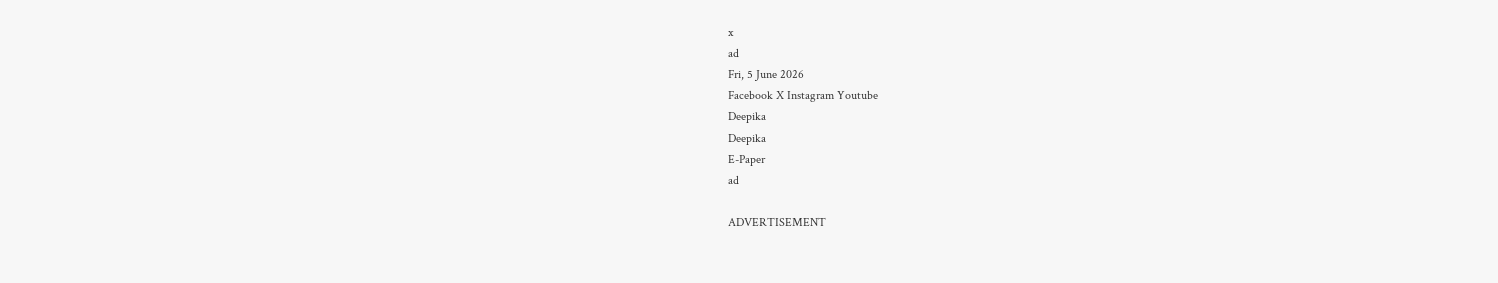x
ad
Fri, 5 June 2026
Facebook X Instagram Youtube
Deepika
Deepika
E-Paper
ad

ADVERTISEMENT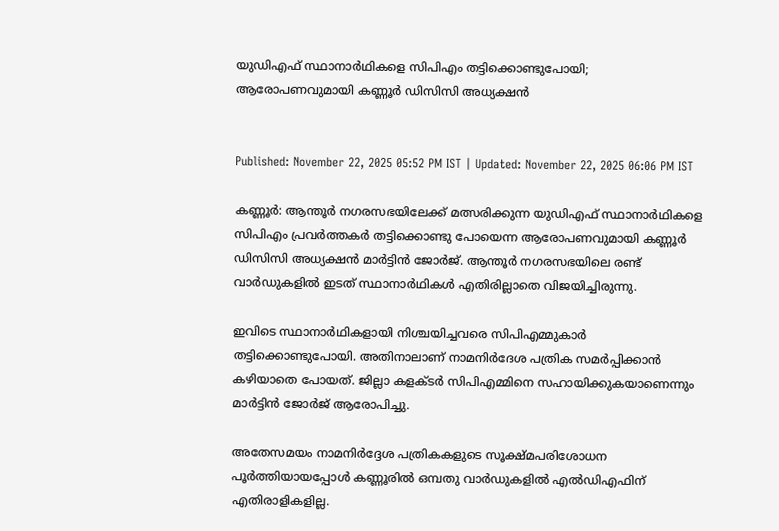യുഡിഎഫ് സ്ഥാനാർഥികളെ സിപിഎം തട്ടിക്കൊണ്ടുപോയി; ആരോപണവുമായി കണ്ണൂർ ഡിസിസി അധ്യക്ഷൻ


Published: November 22, 2025 05:52 PM IST | Updated: November 22, 2025 06:06 PM IST

കണ്ണൂർ: ആന്തൂർ നഗരസഭയിലേക്ക് മത്സരിക്കുന്ന യുഡിഎഫ് സ്ഥാനാർഥികളെ സിപിഎം പ്രവർത്തകർ തട്ടിക്കൊണ്ടു പോയെന്ന ആരോപണവുമായി കണ്ണൂർ ഡിസിസി അധ്യക്ഷൻ മാർട്ടിൻ ജോർജ്. ആന്തൂർ നഗരസഭയിലെ രണ്ട് വാർഡുകളിൽ ഇടത് സ്ഥാനാർഥികൾ എതിരില്ലാതെ വിജയിച്ചിരുന്നു.

ഇവിടെ സ്ഥാനാർഥികളായി നിശ്ചയിച്ചവരെ സിപിഎമ്മുകാർ തട്ടിക്കൊണ്ടുപോയി. അതിനാലാണ് നാമനിർദേശ പത്രിക സമർപ്പിക്കാൻ കഴിയാതെ പോയത്. ജില്ലാ കളക്ടർ സിപിഎമ്മിനെ സഹായിക്കുകയാണെന്നും മാർട്ടിൻ ജോർജ് ആരോപിച്ചു.

അതേസമയം നാമനിർദ്ദേശ പത്രികകളുടെ സൂക്ഷ്മപരിശോധന പൂർത്തിയായപ്പോൾ കണ്ണൂരിൽ ഒമ്പതു വാർഡുകളിൽ എൽഡിഎഫിന് എതിരാളികളില്ല.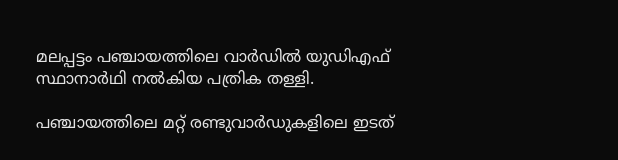മലപ്പട്ടം പഞ്ചായത്തിലെ വാർഡിൽ യുഡിഎഫ് സ്ഥാനാർഥി നൽകിയ പത്രിക തള്ളി.

പഞ്ചായത്തിലെ മറ്റ് രണ്ടുവാർഡുകളിലെ ഇടത്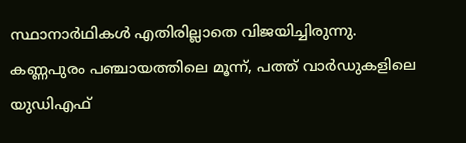സ്ഥാനാർഥികൾ എതിരില്ലാതെ വിജയിച്ചിരുന്നു. കണ്ണപുരം പഞ്ചായത്തിലെ മൂന്ന്, പത്ത് വാർഡുകളിലെ യുഡിഎഫ്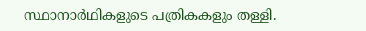സ്ഥാനാർഥികളുടെ പത്രികകളും തള്ളി.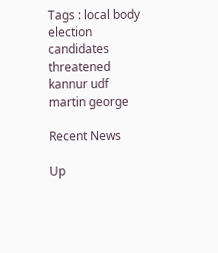Tags : local body election candidates threatened kannur udf martin george

Recent News

Up